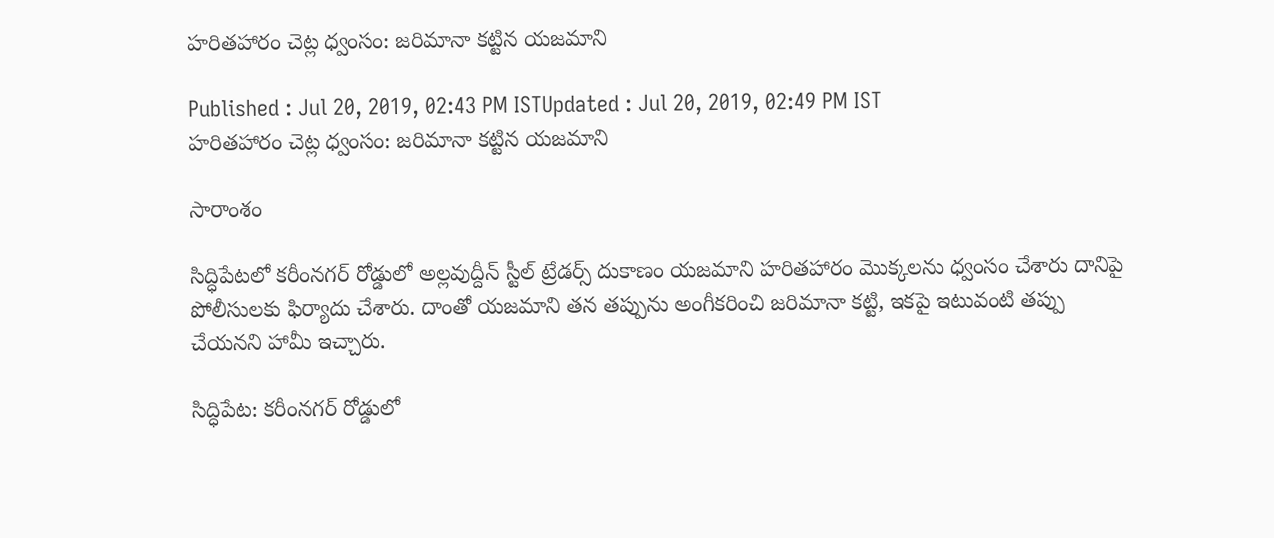హరితహారం చెట్ల ధ్వంసం: జరిమానా కట్టిన యజమాని

Published : Jul 20, 2019, 02:43 PM ISTUpdated : Jul 20, 2019, 02:49 PM IST
హరితహారం చెట్ల ధ్వంసం: జరిమానా కట్టిన యజమాని

సారాంశం

సిద్ధిపేటలో కరీంనగర్ రోడ్డులో అల్లవుద్దీన్ స్టీల్ ట్రేడర్స్ దుకాణం యజమాని హరితహారం మొక్కలను ధ్వంసం చేశారు దానిపై పోలీసులకు ఫిర్యాదు చేశారు. దాంతో యజమాని తన తప్పును అంగీకరించి జరిమానా కట్టి, ఇకపై ఇటువంటి తప్పు చేయనని హామీ ఇచ్చారు.

సిద్ధిపేట: కరీంనగర్ రోడ్డులో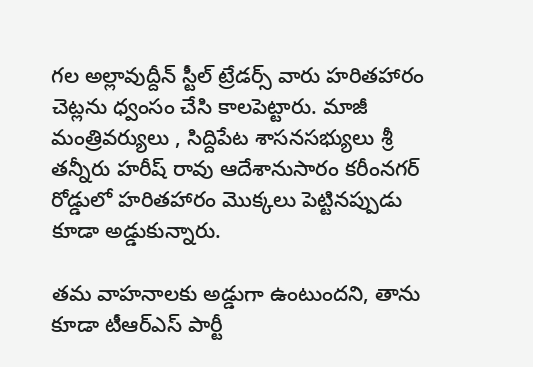గల అల్లావుద్దీన్ స్టీల్ ట్రేడర్స్ వారు హరితహారం చెట్లను ధ్వంసం చేసి కాలపెట్టారు. మాజీ మంత్రివర్యులు , సిద్దిపేట శాసనసభ్యులు శ్రీ తన్నీరు హరీష్ రావు ఆదేశానుసారం కరీంనగర్ రోడ్డులో హరితహారం మొక్కలు పెట్టినప్పుడు కూడా అడ్డుకున్నారు.

తమ వాహనాలకు అడ్డుగా ఉంటుందని, తాను కూడా టీఆర్ఎస్ పార్టీ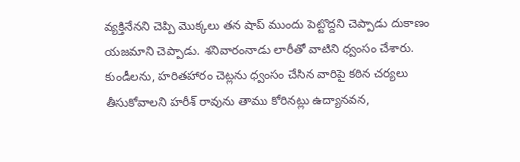వ్యక్తినేనని చెప్పి మొక్కలు తన షాప్ ముందు పెట్టొద్దని చెప్పాడు దుకాణం యజమాని చెప్పాడు. శనివారంనాడు లారీతో వాటిని ధ్వంసం చేశారు. కుండీలను, హరితహారం చెట్లను ధ్వంసం చేసిన వారిపై కఠిన చర్యలు తీసుకోవాలని హరీశ్ రావును తాము కోరినట్లు ఉద్యానవన,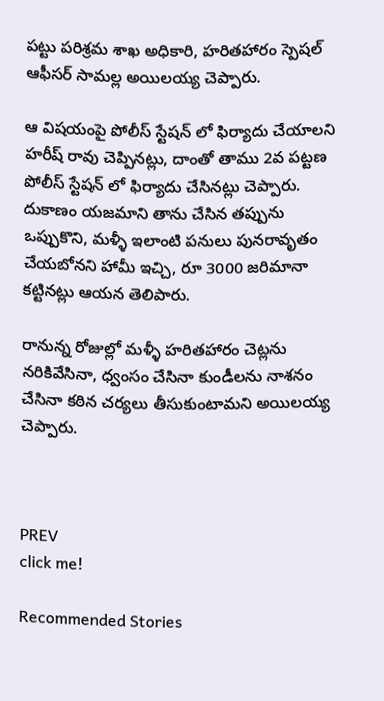పట్టు పరిశ్రమ శాఖ అధికారి, హరితహారం స్పెషల్ ఆఫీసర్ సామల్ల అయిలయ్య చెప్పారు.

ఆ విషయంపై పోలీస్ స్టేషన్ లో ఫిర్యాదు చేయాలని హరీష్ రావు చెప్పినట్లు, దాంతో తాము 2వ పట్టణ పోలీస్ స్టేషన్ లో ఫిర్యాదు చేసినట్లు చెప్పారు. దుకాణం యజమాని తాను చేసిన తప్పును ఒప్పుకొని, మళ్ళీ ఇలాంటి పనులు పునరావృతం  చేయబోనని హామీ ఇచ్చి, రూ 3000 జరిమానా కట్టినట్లు ఆయన తెలిపారు.

రానున్న రోజుల్లో మళ్ళీ హరితహారం చెట్లను నరికివేసినా, ధ్వంసం చేసినా కుండీలను నాశనం చేసినా కఠిన చర్యలు తీసుకుంటామని అయిలయ్య చెప్పారు.



PREV
click me!

Recommended Stories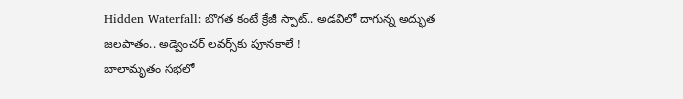Hidden Waterfall: బొగత కంటే క్రేజీ స్పాట్.. అడవిలో దాగున్న అద్భుత జలపాతం.. అడ్వెంచర్ లవర్స్‌కు పూనకాలే !
బాలామృతం సభలో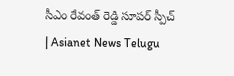సీఎం రేవంత్ రెడ్డి సూపర్ స్పీచ్ | Asianet News Telugu